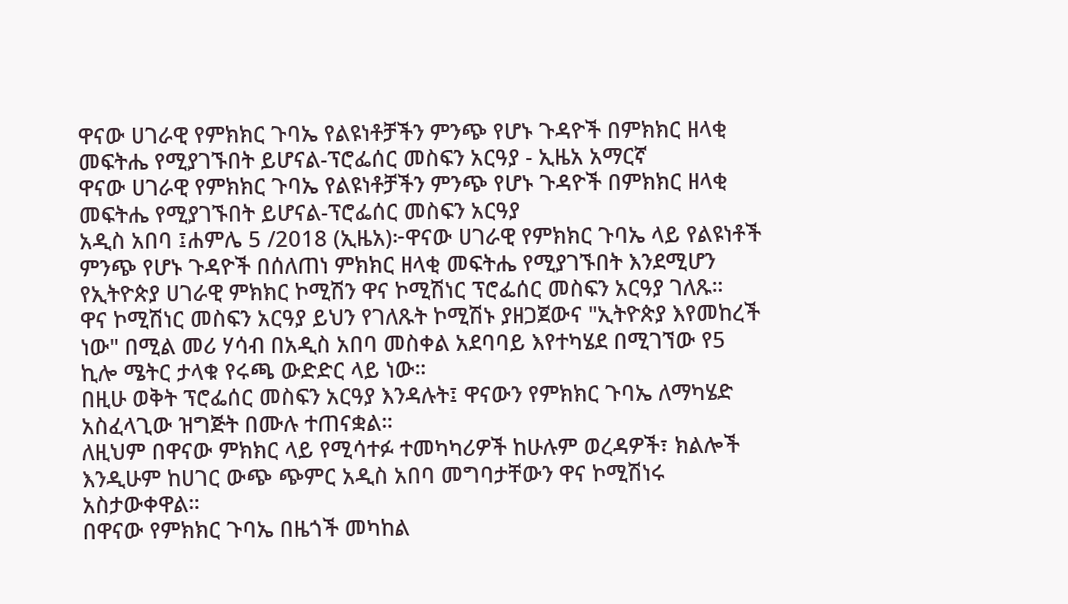ዋናው ሀገራዊ የምክክር ጉባኤ የልዩነቶቻችን ምንጭ የሆኑ ጉዳዮች በምክክር ዘላቂ መፍትሔ የሚያገኙበት ይሆናል-ፕሮፌሰር መስፍን አርዓያ - ኢዜአ አማርኛ
ዋናው ሀገራዊ የምክክር ጉባኤ የልዩነቶቻችን ምንጭ የሆኑ ጉዳዮች በምክክር ዘላቂ መፍትሔ የሚያገኙበት ይሆናል-ፕሮፌሰር መስፍን አርዓያ
አዲስ አበባ ፤ሐምሌ 5 /2018 (ኢዜአ)፦ዋናው ሀገራዊ የምክክር ጉባኤ ላይ የልዩነቶች ምንጭ የሆኑ ጉዳዮች በሰለጠነ ምክክር ዘላቂ መፍትሔ የሚያገኙበት እንደሚሆን የኢትዮጵያ ሀገራዊ ምክክር ኮሚሽን ዋና ኮሚሽነር ፕሮፌሰር መስፍን አርዓያ ገለጹ።
ዋና ኮሚሽነር መስፍን አርዓያ ይህን የገለጹት ኮሚሽኑ ያዘጋጀውና "ኢትዮጵያ እየመከረች ነው" በሚል መሪ ሃሳብ በአዲስ አበባ መስቀል አደባባይ እየተካሄደ በሚገኘው የ5 ኪሎ ሜትር ታላቁ የሩጫ ውድድር ላይ ነው።
በዚሁ ወቅት ፕሮፌሰር መስፍን አርዓያ እንዳሉት፤ ዋናውን የምክክር ጉባኤ ለማካሄድ አስፈላጊው ዝግጅት በሙሉ ተጠናቋል።
ለዚህም በዋናው ምክክር ላይ የሚሳተፉ ተመካካሪዎች ከሁሉም ወረዳዎች፣ ክልሎች እንዲሁም ከሀገር ውጭ ጭምር አዲስ አበባ መግባታቸውን ዋና ኮሚሽነሩ አስታውቀዋል።
በዋናው የምክክር ጉባኤ በዜጎች መካከል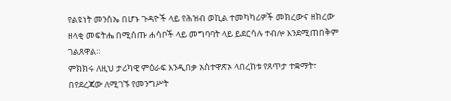የልዩነት መንስኤ በሆኑ ጉዳዮች ላይ የሕዝብ ወኪል ተመካካሪዎች መክረውና ዘክረው ዘላቂ መፍትሔ በሚሰጡ ሐሳቦች ላይ መግባባት ላይ ይደርሳሉ ተብሎ እንደሚጠበቅም ገልጸዋል።
ምክክሩ ለዚህ ታሪካዊ ምዕራፍ እንዲበቃ አስተዋጽኦ ላበረከቱ የጸጥታ ተቋማት፣ በየደረጃው ለሚገኙ የመንግሥት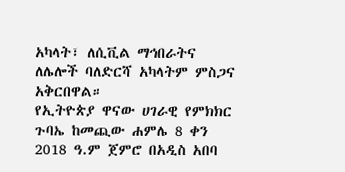አካላት፣ ለሲቪል ማኅበራትና ለሌሎች ባለድርሻ አካላትም ምስጋና አቅርበዋል።
የኢትዮጵያ ዋናው ሀገራዊ የምክክር ጉባኤ ከመጪው ሐምሌ 8 ቀን 2018 ዓ.ም ጀምሮ በአዲስ አበባ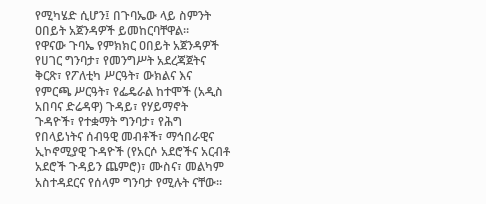የሚካሄድ ሲሆን፤ በጉባኤው ላይ ስምንት ዐበይት አጀንዳዎች ይመከርባቸዋል።
የዋናው ጉባኤ የምክክር ዐበይት አጀንዳዎች የሀገር ግንባታ፣ የመንግሥት አደረጃጀትና ቅርጽ፣ የፖለቲካ ሥርዓት፣ ውክልና እና የምርጫ ሥርዓት፣ የፌዴራል ከተሞች (አዲስ አበባና ድሬዳዋ) ጉዳይ፣ የሃይማኖት ጉዳዮች፣ የተቋማት ግንባታ፣ የሕግ የበላይነትና ሰብዓዊ መብቶች፣ ማኅበራዊና ኢኮኖሚያዊ ጉዳዮች (የአርሶ አደሮችና አርብቶ አደሮች ጉዳይን ጨምሮ)፣ ሙስና፣ መልካም አስተዳደርና የሰላም ግንባታ የሚሉት ናቸው።